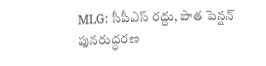MLG: సీపీఎస్ రద్దు, పాత పెన్షన్ పునరుద్ధరణ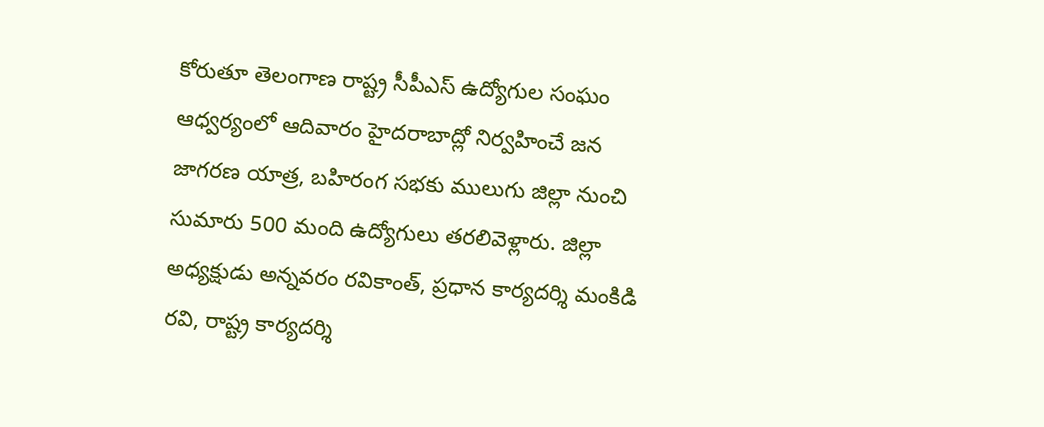కోరుతూ తెలంగాణ రాష్ట్ర సీపీఎస్ ఉద్యోగుల సంఘం ఆధ్వర్యంలో ఆదివారం హైదరాబాద్లో నిర్వహించే జన జాగరణ యాత్ర, బహిరంగ సభకు ములుగు జిల్లా నుంచి సుమారు 500 మంది ఉద్యోగులు తరలివెళ్లారు. జిల్లా అధ్యక్షుడు అన్నవరం రవికాంత్, ప్రధాన కార్యదర్శి మంకిడి రవి, రాష్ట్ర కార్యదర్శి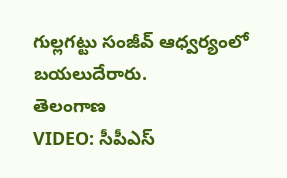గుల్లగట్టు సంజీవ్ ఆధ్వర్యంలో బయలుదేరారు.
తెలంగాణ
VIDEO: సీపీఎస్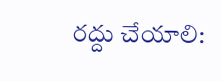రద్దు చేయాలి: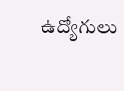ఉద్యోగులు